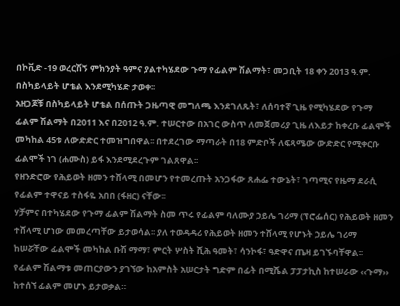በኮቪድ -19 ወረርሽኝ ምክንያት ዓምና ያልተካሄደው ጉማ የፊልም ሽልማት፣ መጋቢት 18 ቀን 2013 ዓ.ም. በስካይላይት ሆቴል እንደሚካሄድ ታወቀ፡፡
አዘጋጆቹ በስካይላይት ሆቴል በሰጡት ጋዜጣዊ መግለጫ እንደገለጹት፣ ለሰባተኛ ጊዜ የሚካሄደው የጉማ ፊልም ሽልማት በ2011 እና በ2012 ዓ.ም. ተሠርተው በአገር ውስጥ ለመጀመሪያ ጊዜ ለእይታ ከቀረቡ ፊልሞች መካከል 45ቱ ለውድድር ተመዝግበዋል፡፡ በተደረገው ማጣራት በ18 ምድቦች ለፍጻሜው ውድድር የሚቀርቡ ፊልሞች ነገ (ሐሙስ) ይፋ እንደሚደረጉም ገልጸዋል፡፡
የዘንድሮው የሕይወት ዘመን ተሸላሚ በመሆን የተመረጡት አንጋፋው ጸሐፌ ተውኔት፣ ገጣሚና የዜማ ደራሲ የፊልም ተዋናይ ተስፋዬ አበበ (ፋዘር) ናቸው፡፡
ሃቻምና በተካሄደው የጉማ ፊልም ሽልማት ስመ ጥሩ የፊልም ባለሙያ ኃይሌ ገሪማ (ፕሮፌሰር) የሕይወት ዘመን ተሸላሚ ሆነው መመረጣቸው ይታወሳል፡፡ ያለ ተወዳዳሪ የሕይወት ዘመን ተሸላሚ የሆኑት ኃይሌ ገሪማ ከሠሯቸው ፊልሞች መካከል ቡሽ ማማ፣ ምርት ሦስት ሺሕ ዓመት፣ ሳንኮፋ፣ ዓድዋና ጤዛ ይገኙባቸዋል፡፡
የፊልም ሽልማቱ መጠርያውን ያገኘው ከአምስት አሠርታት ግድም በፊት በሚሼል ፓፓታኪስ ከተሠራው ‹‹ጉማ›› ከተሰኘ ፊልም መሆኑ ይታወቃል።